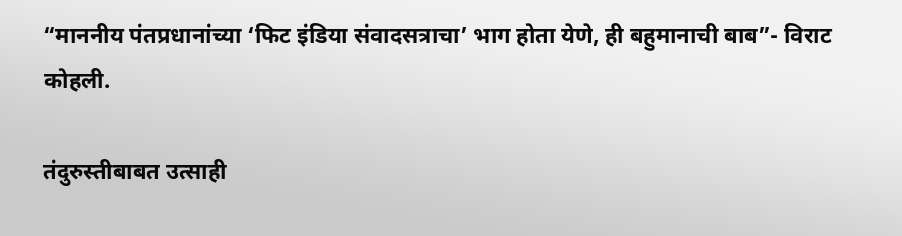“माननीय पंतप्रधानांच्या ‘फिट इंडिया संवादसत्राचा’ भाग होता येणे, ही बहुमानाची बाब”- विराट कोहली.

तंदुरुस्तीबाबत उत्साही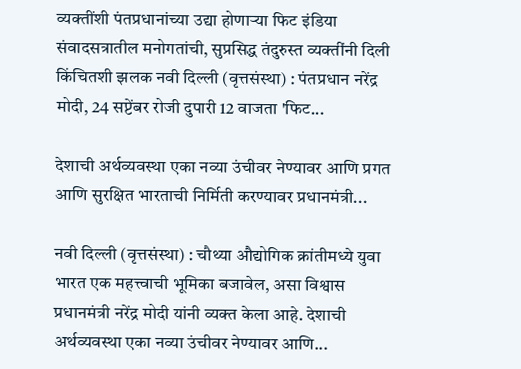व्यक्तींशी पंतप्रधानांच्या उद्या होणाऱ्या फिट इंडिया संवादसत्रातील मनोगतांची, सुप्रसिद्ध तंदुरुस्त व्यक्तींनी दिली किंचितशी झलक नवी दिल्ली (वृत्तसंस्था) : पंतप्रधान नरेंद्र मोदी, 24 सप्टेंबर रोजी दुपारी 12 वाजता 'फिट...

देशाची अर्थव्यवस्था एका नव्या उंचीवर नेण्यावर आणि प्रगत आणि सुरक्षित भारताची निर्मिती करण्यावर प्रधानमंत्री...

नवी दिल्ली (वृत्तसंस्था) : चौथ्या औद्योगिक क्रांतीमध्ये युवा भारत एक महत्त्वाची भूमिका बजावेल, असा विश्वास प्रधानमंत्री नरेंद्र मोदी यांनी व्यक्त केला आहे. देशाची अर्थव्यवस्था एका नव्या उंचीवर नेण्यावर आणि...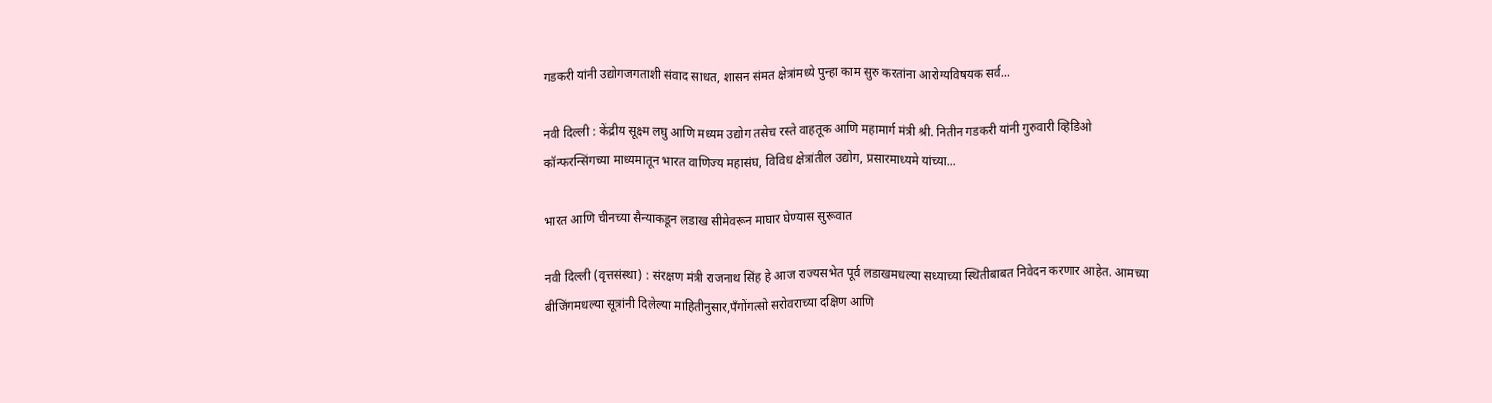गडकरी यांनी उद्योगजगताशी संवाद साधत, शासन संमत क्षेत्रांमध्ये पुन्हा काम सुरु करतांना आरोग्यविषयक सर्व...

नवी दिल्ली : केंद्रीय सूक्ष्म लघु आणि मध्यम उद्योग तसेच रस्ते वाहतूक आणि महामार्ग मंत्री श्री. नितीन गडकरी यांनी गुरुवारी व्हिडिओ कॉन्फरन्सिंगच्या माध्यमातून भारत वाणिज्य महासंघ, विविध क्षेत्रांतील उद्योग, प्रसारमाध्यमे यांच्या...

भारत आणि चीनच्या सैन्याकडून लडाख सीमेवरून माघार घेण्यास सुरूवात

नवी दिल्ली (वृत्तसंस्था) : संरक्षण मंत्री राजनाथ सिंह हे आज राज्यसभेत पूर्व लडाखमधल्या सध्याच्या स्थितीबाबत निवेदन करणार आहेत. आमच्या बीजिंगमधल्या सूत्रांनी दिलेल्या माहितीनुसार,पँगोंगत्सो सरोवराच्या दक्षिण आणि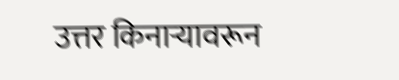उत्तर किनाऱ्यावरून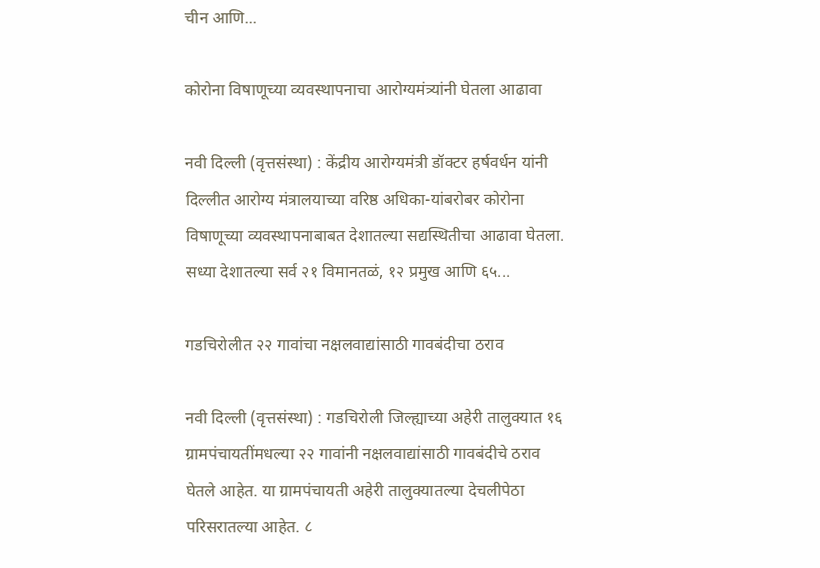चीन आणि...

कोरोना विषाणूच्या व्यवस्थापनाचा आरोग्यमंत्र्यांनी घेतला आढावा

नवी दिल्ली (वृत्तसंस्था) : केंद्रीय आरोग्यमंत्री डॉक्टर हर्षवर्धन यांनी दिल्लीत आरोग्य मंत्रालयाच्या वरिष्ठ अधिका-यांबरोबर कोरोना विषाणूच्या व्यवस्थापनाबाबत देशातल्या सद्यस्थितीचा आढावा घेतला. सध्या देशातल्या सर्व २१ विमानतळं, १२ प्रमुख आणि ६५...

गडचिरोलीत २२ गावांचा नक्षलवाद्यांसाठी गावबंदीचा ठराव

नवी दिल्ली (वृत्तसंस्था) : गडचिरोली जिल्ह्याच्या अहेरी तालुक्यात १६ ग्रामपंचायतींमधल्या २२ गावांनी नक्षलवाद्यांसाठी गावबंदीचे ठराव घेतले आहेत. या ग्रामपंचायती अहेरी तालुक्यातल्या देचलीपेठा परिसरातल्या आहेत. ८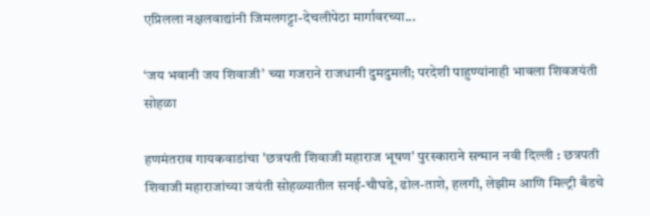एप्रिलला नक्षलवाद्यांनी जिमलगट्टा-देचलीपेठा मार्गावरच्या...

‘जय भवानी जय शिवाजी’ च्या गजराने राजधानी दुमदुमली; परदेशी पाहुण्यांनाही भावला शिवजयंती सोहळा

हणमंतराव गायकवाडांचा 'छत्रपती शिवाजी महाराज भूषण' पुरस्काराने सन्मान नवी दिल्ली : छत्रपती शिवाजी महाराजांच्या जयंती सोहळ्यातील सनई-चौघडे, ढोल-ताशे, हलगी, लेझीम आणि मिल्ट्री बँडचे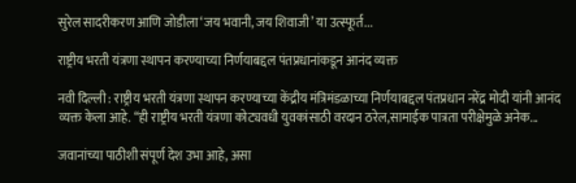सुरेल सादरीकरण आणि जोडीला ‘जय भवानी, जय शिवाजी’ या उत्स्फूर्त...

राष्ट्रीय भरती यंत्रणा स्थापन करण्याच्या निर्णयाबद्दल पंतप्रधानांकडून आनंद व्यक्त

नवी दिल्ली : राष्ट्रीय भरती यंत्रणा स्थापन करण्याच्या केंद्रीय मंत्रिमंडळाच्या निर्णयाबद्दल पंतप्रधान नरेंद्र मोदी यांनी आनंद व्यक्त केला आहे. “ही राष्ट्रीय भरती यंत्रणा कोट्यवधी युवकांसाठी वरदान ठरेल,सामाईक पात्रता परीक्षेमुळे अनेक...

जवानांच्या पाठीशी संपूर्ण देश उभा आहे, असा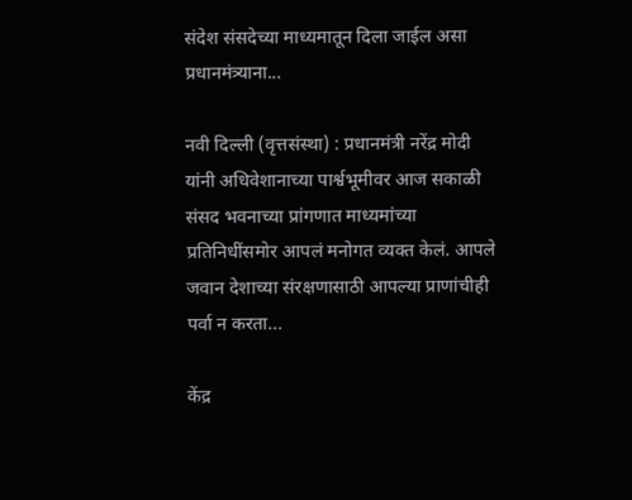संदेश संसदेच्या माध्यमातून दिला जाईल असा प्रधानमंत्र्याना...

नवी दिल्ली (वृत्तसंस्था) : प्रधानमंत्री नरेंद्र मोदी यांनी अधिवेशानाच्या पार्श्वभूमीवर आज सकाळी संसद भवनाच्या प्रांगणात माध्यमांच्या प्रतिनिधींसमोर आपलं मनोगत व्यक्त केलं. आपले जवान देशाच्या संरक्षणासाठी आपल्या प्राणांचीही पर्वा न करता...

केंद्र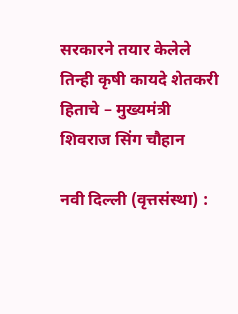सरकारने तयार केलेले तिन्ही कृषी कायदे शेतकरी हिताचे – मुख्यमंत्री शिवराज सिंग चौहान

नवी दिल्ली (वृत्तसंस्था) :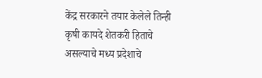केंद्र सरकारने तयार केलेले तिन्ही कृषी कायदे शेतकरी हिताचे असल्याचे मध्य प्रदेशाचे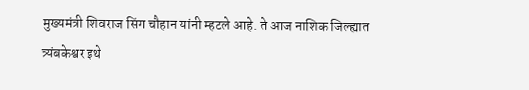मुख्यमंत्री शिवराज सिंग चौहान यांनी म्हटले आहे. ते आज नाशिक जिल्ह्यात त्र्यंबकेश्वर इथे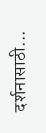दर्शनासाठी...